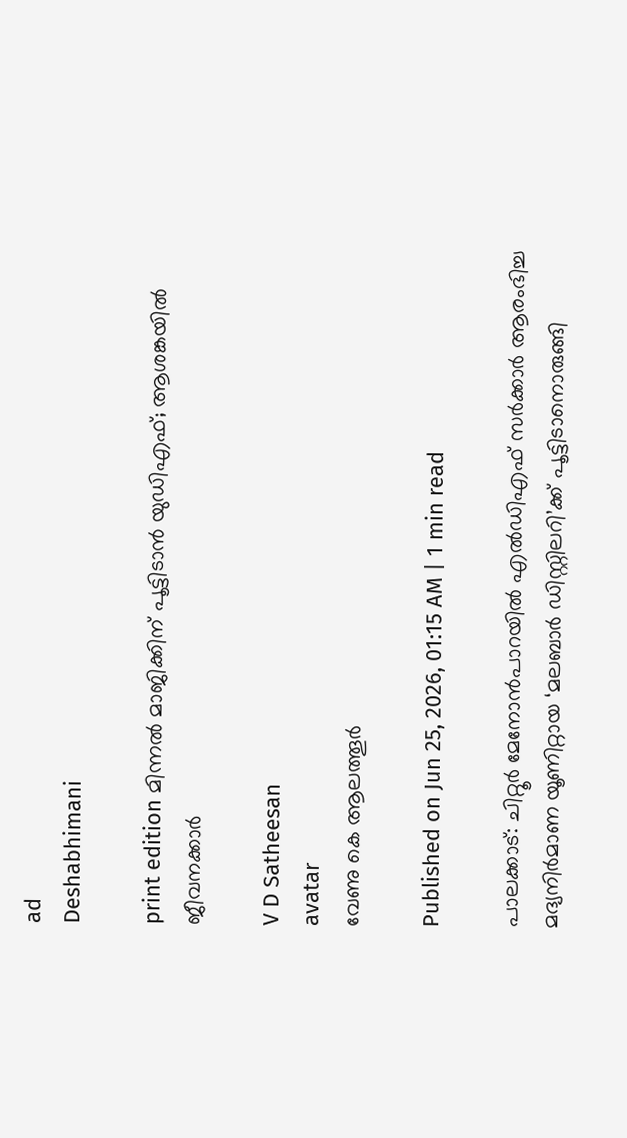ad
Deshabhimani

print edition മിന്നൽ മാജിക്കിന്‌ പൂട്ടിടാൻ യുഡിഎഫ്‌; ആശങ്കയിൽ ജീവനക്കാർ

V D Satheesan
avatar
വേണു കെ ആലത്തൂർ

Published on Jun 25, 2026, 01:15 AM | 1 min read

പാലക്കാട്‌: ചിറ്റൂർ മേനോൻപാറയിൽ എൽഡിഎഫ്‌ സർക്കാർ ആരംഭിച്ച മദ്യനിർമാണ യൂണിറ്റായ ‘മലബാർ ഡിസ്റ്റിലറി’ക്ക്‌ പൂട്ടിടാനൊരുങ്ങി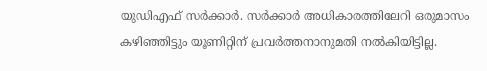യുഡിഎഫ്‌ സർക്കാർ. സർക്കാർ അധികാരത്തിലേറി ഒരുമാസം കഴിഞ്ഞിട്ടും യൂണിറ്റിന്‌ പ്രവർത്തനാനുമതി നൽകിയിട്ടില്ല.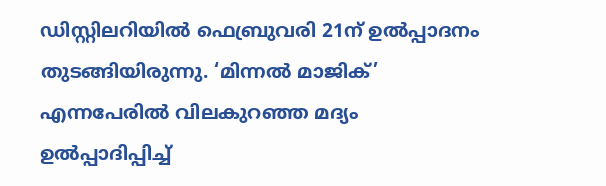ഡിസ്റ്റിലറിയിൽ ഫെബ്രുവരി 21ന്‌ ഉൽപ്പാദനം തുടങ്ങിയിരുന്നു. ‘മിന്നൽ മാജിക്‌’ എന്നപേരിൽ വിലകുറഞ്ഞ മദ്യം ഉൽപ്പാദിപ്പിച്ച്‌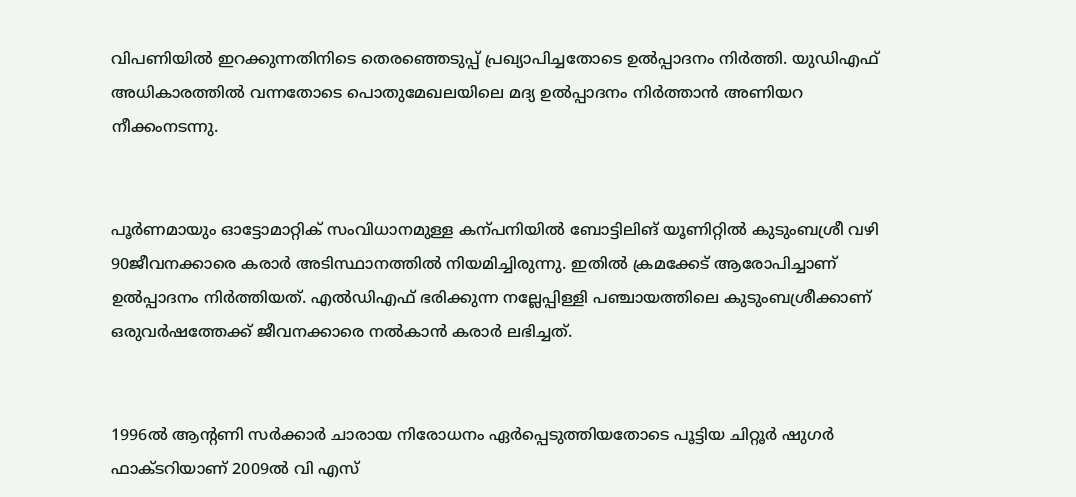വിപണിയിൽ ഇറക്കുന്നതിനിടെ തെരഞ്ഞെടുപ്പ്‌ പ്രഖ്യാപിച്ചതോടെ ഉൽപ്പാദനം നിർത്തി. യുഡിഎഫ്‌ അധികാരത്തിൽ വന്നതോടെ പൊതുമേഖലയിലെ മദ്യ ഉൽപ്പാദനം നിർത്താൻ അണിയറ നീക്കംനടന്നു.


പൂർണമായും ഓട്ടോമാറ്റിക് സംവിധാനമുള്ള കന്പനിയിൽ ബോട്ടിലിങ്‌ യൂണിറ്റിൽ കുടുംബശ്രീ വഴി 90ജീവനക്കാരെ കരാർ അടിസ്ഥാനത്തിൽ നിയമിച്ചിരുന്നു. ഇതിൽ ക്രമക്കേട്‌ ആരോപിച്ചാണ്‌ ഉൽപ്പാദനം നിർത്തിയത്‌. എൽഡിഎഫ്‌ ഭരിക്കുന്ന നല്ലേപ്പിള്ളി പഞ്ചായത്തിലെ കുടുംബശ്രീക്കാണ്‌ ഒരുവർഷത്തേക്ക്‌ ജീവനക്കാരെ നൽകാൻ കരാർ ലഭിച്ചത്‌.


1996ൽ ആന്റണി സർക്കാർ ചാരായ നിരോധനം ഏർപ്പെടുത്തിയതോടെ പൂട്ടിയ ചിറ്റൂർ ഷുഗർ ഫാക്ടറിയാണ്‌ 2009ൽ വി എസ്‌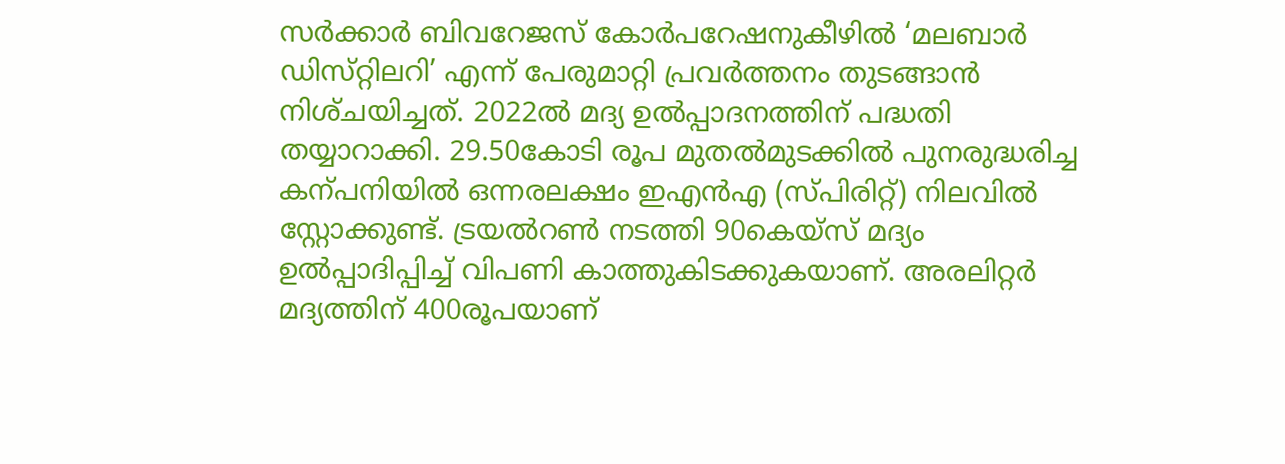സർക്കാർ ബിവറേജസ്‌ കോർപറേഷനുകീഴിൽ ‘മലബാർ ഡിസ്‌റ്റിലറി’ എന്ന്‌ പേരുമാറ്റി പ്രവർത്തനം തുടങ്ങാൻ നിശ്‌ചയിച്ചത്‌. 2022ൽ മദ്യ ഉൽപ്പാദനത്തിന്‌ പദ്ധതി തയ്യാറാക്കി. 29.50കോടി രൂപ മുതൽമുടക്കിൽ പുനരുദ്ധരിച്ച കന്പനിയിൽ ഒന്നരലക്ഷം ഇഎൻഎ (സ്‌പിരിറ്റ്‌) നിലവിൽ സ്റ്റോക്കുണ്ട്‌. ട്രയൽറൺ നടത്തി 90കെയ്‌സ്‌ മദ്യം ഉൽപ്പാദിപ്പിച്ച്‌ വിപണി കാത്തുകിടക്കുകയാണ്‌. അരലിറ്റർ മദ്യത്തിന്‌ 400രൂപയാണ്‌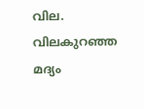വില. വിലകുറഞ്ഞ മദ്യം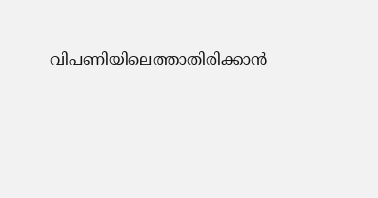വിപണിയിലെത്താതിരിക്കാൻ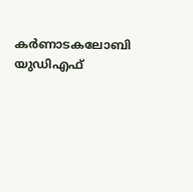കർണാടകലോബി യുഡിഎഫ്‌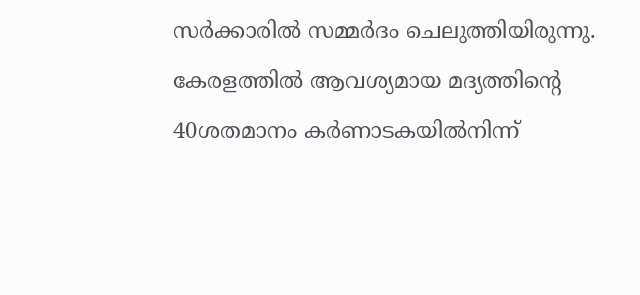സർക്കാരിൽ സമ്മർദം ചെലുത്തിയിരുന്നു. കേരളത്തിൽ ആവശ്യമായ മദ്യത്തിന്റെ 40ശതമാനം കർണാടകയിൽനിന്ന്‌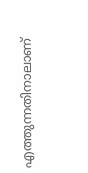എത്തുന്നതിനാലാണ്‌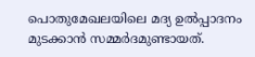പൊതുമേഖലയിലെ മദ്യ ഉൽപ്പാദനം മുടക്കാൻ സമ്മർദമുണ്ടായത്‌.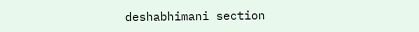deshabhimani section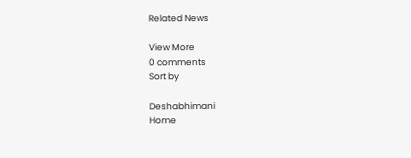Related News

View More
0 comments
Sort by

Deshabhimani
Home